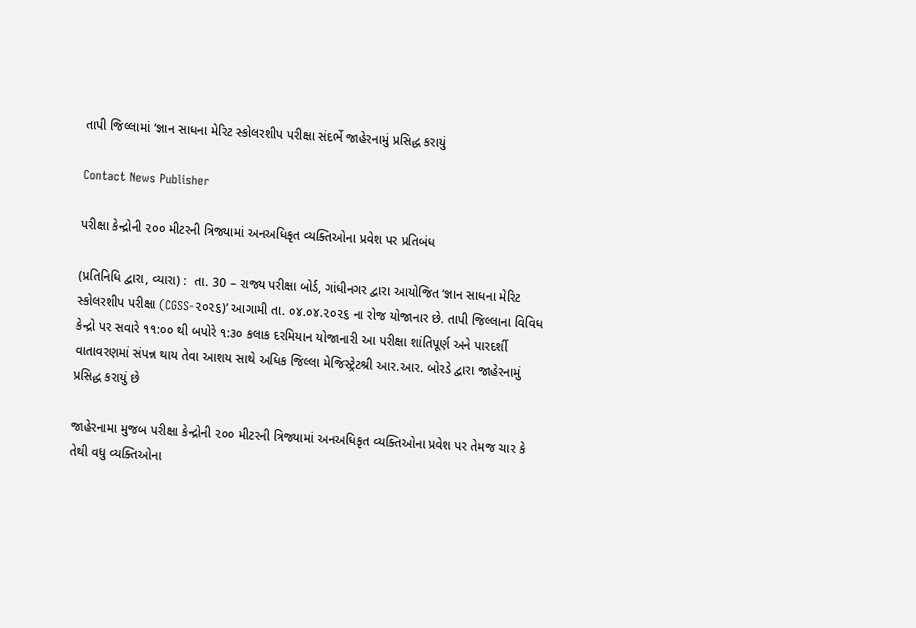તાપી જિલ્લામાં ‘જ્ઞાન સાધના મેરિટ સ્કોલરશીપ પરીક્ષા સંદર્ભે જાહેરનામું પ્રસિદ્ધ કરાયું

Contact News Publisher

પરીક્ષા કેન્દ્રોની ૨૦૦ મીટરની ત્રિજ્યામાં અનઅધિકૃત વ્યક્તિઓના પ્રવેશ પર પ્રતિબંધ

(પ્રતિનિધિ દ્વારા, વ્યારા) :  તા. 30 – રાજ્ય પરીક્ષા બોર્ડ, ગાંધીનગર દ્વારા આયોજિત ‘જ્ઞાન સાધના મેરિટ સ્કોલરશીપ પરીક્ષા (CGSS-૨૦૨૬)’ આગામી તા. ૦૪.૦૪.૨૦૨૬ ના રોજ યોજાનાર છે. તાપી જિલ્લાના વિવિધ કેન્દ્રો પર સવારે ૧૧:૦૦ થી બપોરે ૧:૩૦ કલાક દરમિયાન યોજાનારી આ પરીક્ષા શાંતિપૂર્ણ અને પારદર્શી વાતાવરણમાં સંપન્ન થાય તેવા આશય સાથે અધિક જિલ્લા મેજિસ્ટ્રેટશ્રી આર.આર. બોરડે દ્વારા જાહેરનામું પ્રસિદ્ધ કરાયું છે

જાહેરનામા મુજબ પરીક્ષા કેન્દ્રોની ૨૦૦ મીટરની ત્રિજ્યામાં અનઅધિકૃત વ્યક્તિઓના પ્રવેશ પર તેમજ ચાર કે તેથી વધુ વ્યક્તિઓના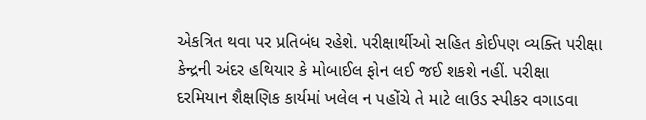એકત્રિત થવા પર પ્રતિબંધ રહેશે. પરીક્ષાર્થીઓ સહિત કોઈપણ વ્યક્તિ પરીક્ષા કેન્દ્રની અંદર હથિયાર કે મોબાઈલ ફોન લઈ જઈ શકશે નહીં. પરીક્ષા દરમિયાન શૈક્ષણિક કાર્યમાં ખલેલ ન પહોંચે તે માટે લાઉડ સ્પીકર વગાડવા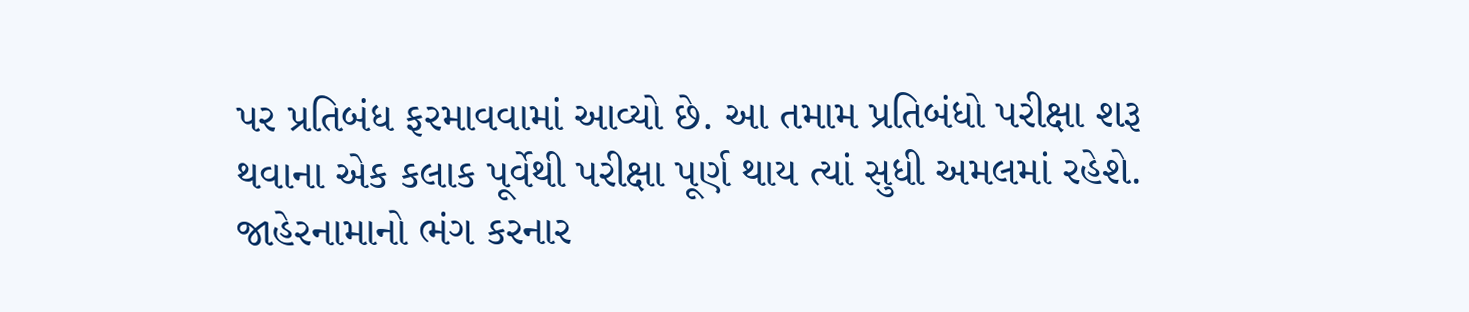પર પ્રતિબંધ ફરમાવવામાં આવ્યો છે. આ તમામ પ્રતિબંધો પરીક્ષા શરૂ થવાના એક કલાક પૂર્વેથી પરીક્ષા પૂર્ણ થાય ત્યાં સુધી અમલમાં રહેશે. જાહેરનામાનો ભંગ કરનાર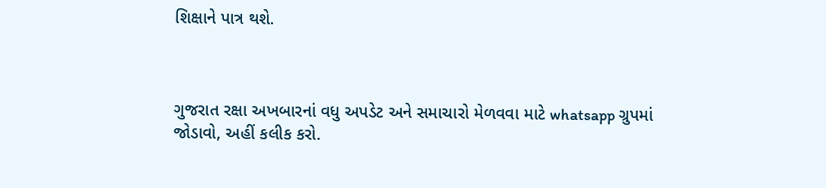શિક્ષાને પાત્ર થશે.



ગુજરાત રક્ષા અખબારનાં વધુ અપડેટ અને સમાચારો મેળવવા માટે whatsapp ગ્રુપમાં જોડાવો, અહીં કલીક કરો.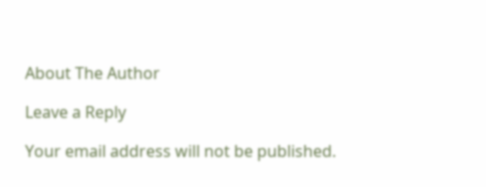About The Author

Leave a Reply

Your email address will not be published.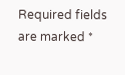Required fields are marked *